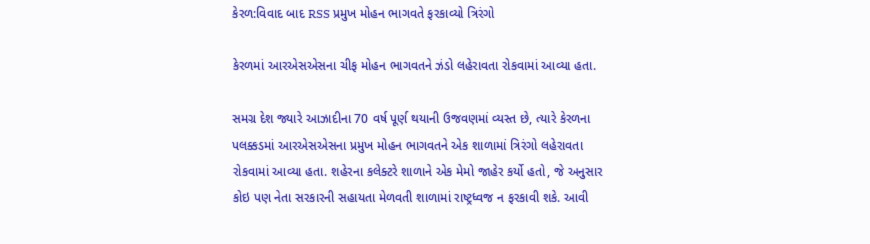કેરળ:વિવાદ બાદ RSS પ્રમુખ મોહન ભાગવતે ફરકાવ્યો ત્રિરંગો

કેરળમાં આરએસએસના ચીફ મોહન ભાગવતને ઝંડો લહેરાવતા રોકવામાં આવ્યા હતા.

સમગ્ર દેશ જ્યારે આઝાદીના 70 વર્ષ પૂર્ણ થયાની ઉજવણમાં વ્યસ્ત છે, ત્યારે કેરળના પલક્કડમાં આરએસએસના પ્રમુખ મોહન ભાગવતને એક શાળામાં ત્રિરંગો લહેરાવતા રોકવામાં આવ્યા હતા. શહેરના કલેક્ટરે શાળાને એક મેમો જાહેર કર્યો હતો, જે અનુસાર કોઇ પણ નેતા સરકારની સહાયતા મેળવતી શાળામાં રાષ્ટ્રધ્વજ ન ફરકાવી શકે. આવી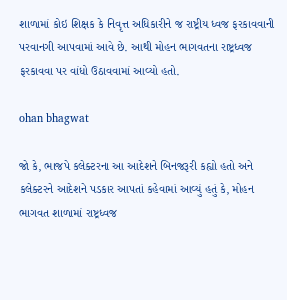શાળામાં કોઇ શિક્ષક કે નિવૃત્ત અધિકારીને જ રાષ્ટ્રીય ધ્વજ ફરકાવવાની પરવાનગી આપવામાં આવે છે. આથી મોહન ભાગવતના રાષ્ટ્રધ્વજ ફરકાવવા પર વાંધો ઉઠાવવામાં આવ્યો હતો.

ohan bhagwat

જો કે, ભાજપે કલેક્ટરના આ આદેશને બિનજરૂરી કહ્યો હતો અને કલેક્ટરને આદેશને પડકાર આપતાં કહેવામાં આવ્યું હતું કે, મોહન ભાગવત શાળામાં રાષ્ટ્રધ્વજ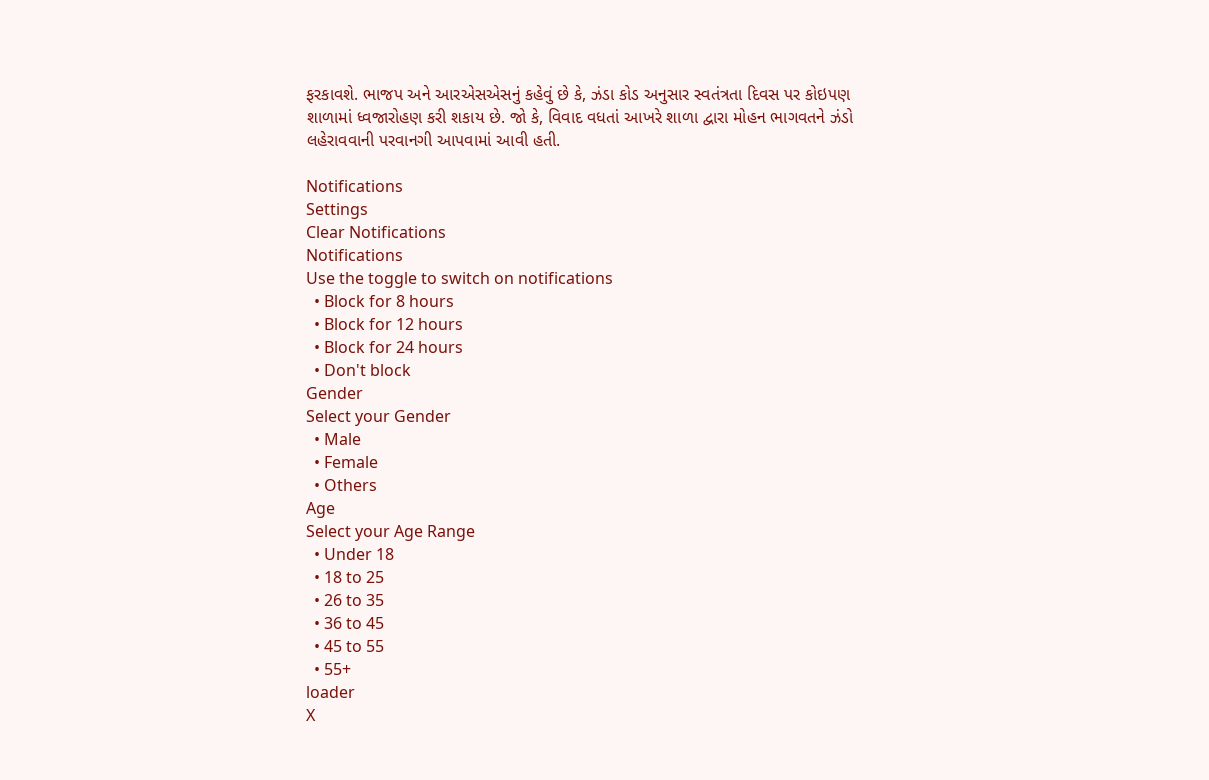ફરકાવશે. ભાજપ અને આરએસએસનું કહેવું છે કે, ઝંડા કોડ અનુસાર સ્વતંત્રતા દિવસ પર કોઇપણ શાળામાં ધ્વજારોહણ કરી શકાય છે. જો કે, વિવાદ વધતાં આખરે શાળા દ્વારા મોહન ભાગવતને ઝંડો લહેરાવવાની પરવાનગી આપવામાં આવી હતી.

Notifications
Settings
Clear Notifications
Notifications
Use the toggle to switch on notifications
  • Block for 8 hours
  • Block for 12 hours
  • Block for 24 hours
  • Don't block
Gender
Select your Gender
  • Male
  • Female
  • Others
Age
Select your Age Range
  • Under 18
  • 18 to 25
  • 26 to 35
  • 36 to 45
  • 45 to 55
  • 55+
loader
X